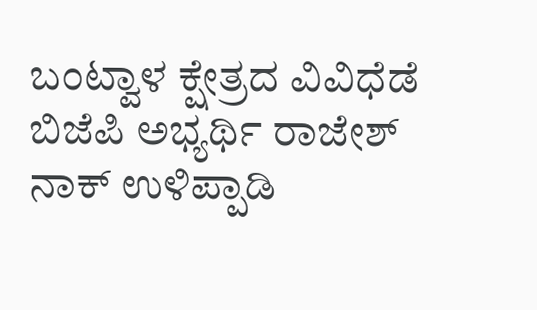ಬಂಟ್ವಾಳ ಕ್ಷೇತ್ರದ ವಿವಿಧೆಡೆ ಬಿಜೆಪಿ ಅಭ್ಯರ್ಥಿ ರಾಜೇಶ್ ನಾಕ್ ಉಳಿಪ್ಪಾಡಿ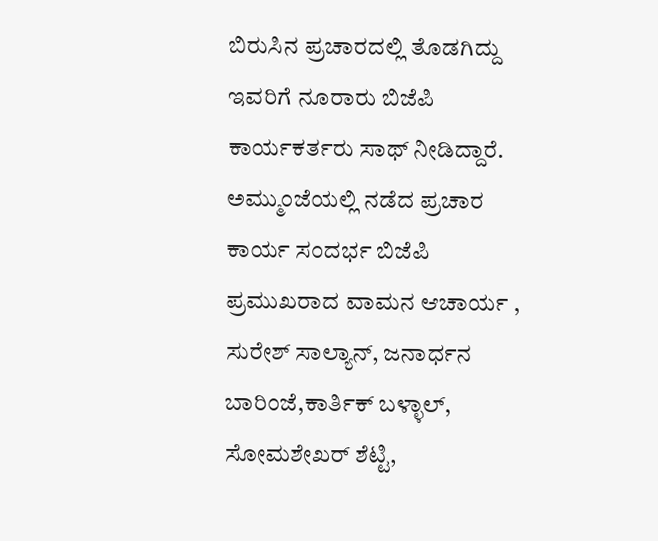ಬಿರುಸಿನ ಪ್ರಚಾರದಲ್ಲಿ ತೊಡಗಿದ್ದು ಇವರಿಗೆ ನೂರಾರು ಬಿಜೆಪಿ ಕಾರ್ಯಕರ್ತರು ಸಾಥ್ ನೀಡಿದ್ದಾರೆ.
ಅಮ್ಮುಂಜೆಯಲ್ಲಿ ನಡೆದ ಪ್ರಚಾರ ಕಾರ್ಯ ಸಂದರ್ಭ ಬಿಜೆಪಿ ಪ್ರಮುಖರಾದ ವಾಮನ ಆಚಾರ್ಯ , ಸುರೇಶ್ ಸಾಲ್ಯಾನ್, ಜನಾರ್ಧನ ಬಾರಿಂಜೆ,ಕಾರ್ತಿಕ್ ಬಳ್ಳಾಲ್, ಸೋಮಶೇಖರ್ ಶೆಟ್ಟಿ,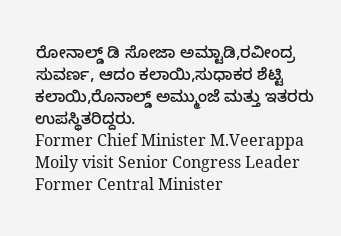ರೋನಾಲ್ಡ್ ಡಿ ಸೋಜಾ ಅಮ್ಟಾಡಿ,ರವೀಂದ್ರ ಸುವರ್ಣ, ಆದಂ ಕಲಾಯಿ,ಸುಧಾಕರ ಶೆಟ್ಟಿ ಕಲಾಯಿ,ರೊನಾಲ್ಡ್ ಅಮ್ಮುಂಜೆ ಮತ್ತು ಇತರರು ಉಪಸ್ಥಿತರಿದ್ದರು.
Former Chief Minister M.Veerappa Moily visit Senior Congress Leader Former Central Minister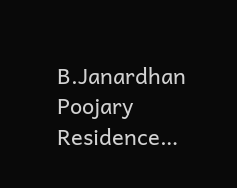B.Janardhan Poojary Residence…